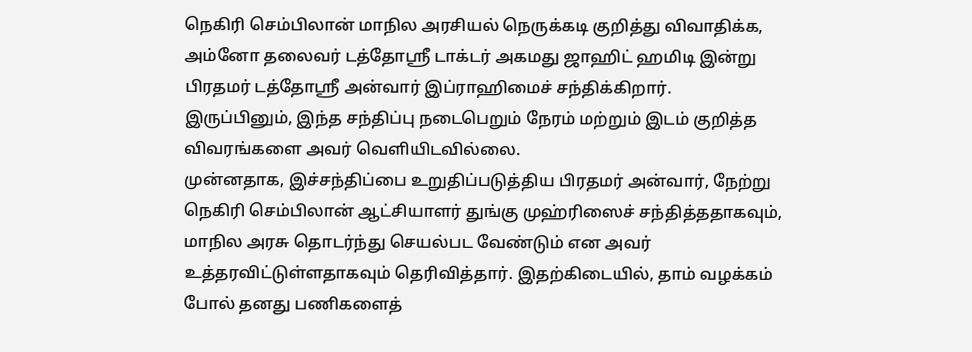நெகிரி செம்பிலான் மாநில அரசியல் நெருக்கடி குறித்து விவாதிக்க, அம்னோ தலைவர் டத்தோஸ்ரீ டாக்டர் அகமது ஜாஹிட் ஹமிடி இன்று பிரதமர் டத்தோஸ்ரீ அன்வார் இப்ராஹிமைச் சந்திக்கிறார்.
இருப்பினும், இந்த சந்திப்பு நடைபெறும் நேரம் மற்றும் இடம் குறித்த விவரங்களை அவர் வெளியிடவில்லை.
முன்னதாக, இச்சந்திப்பை உறுதிப்படுத்திய பிரதமர் அன்வார், நேற்று நெகிரி செம்பிலான் ஆட்சியாளர் துங்கு முஹ்ரிஸைச் சந்தித்ததாகவும், மாநில அரசு தொடர்ந்து செயல்பட வேண்டும் என அவர் உத்தரவிட்டுள்ளதாகவும் தெரிவித்தார். இதற்கிடையில், தாம் வழக்கம் போல் தனது பணிகளைத்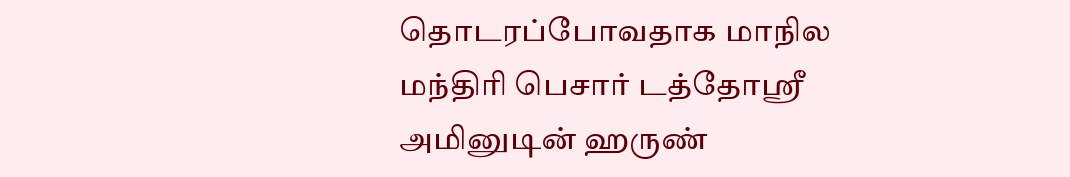தொடரப்போவதாக மாநில மந்திரி பெசார் டத்தோஸ்ரீ அமினுடின் ஹருண்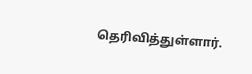தெரிவித்துள்ளார்.